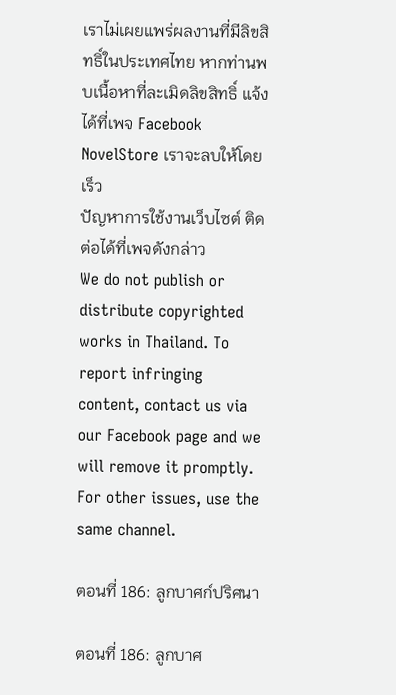เราไม่เผยแพร่ผลงานที่มีลิขสิทธิ์ในประเทศไทย หากท่านพบเนื้อหาที่ละเมิดลิขสิทธิ์ แจ้งได้ที่เพจ Facebook NovelStore เราจะลบให้โดยเร็ว
ปัญหาการใช้งานเว็บไซต์ ติดต่อได้ที่เพจดังกล่าว
We do not publish or distribute copyrighted works in Thailand. To report infringing content, contact us via our Facebook page and we will remove it promptly. For other issues, use the same channel.

ตอนที่ 186: ลูกบาศก์ปริศนา

ตอนที่ 186: ลูกบาศ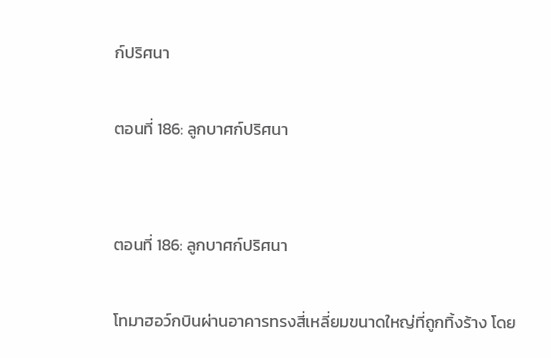ก์ปริศนา

ตอนที่ 186: ลูกบาศก์ปริศนา


ตอนที่ 186: ลูกบาศก์ปริศนา

โทมาฮอว์กบินผ่านอาคารทรงสี่เหลี่ยมขนาดใหญ่ที่ถูกทิ้งร้าง โดย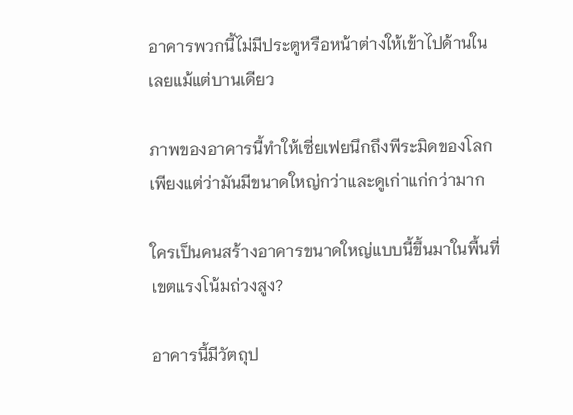อาคารพวกนี้ไม่มีประตูหรือหน้าต่างให้เข้าไปด้านในเลยแม้แต่บานเดียว

ภาพของอาคารนี้ทำให้เซี่ยเฟยนึกถึงพีระมิดของโลกเพียงแต่ว่ามันมีขนาดใหญ่กว่าและดูเก่าแก่กว่ามาก

ใครเป็นคนสร้างอาคารขนาดใหญ่แบบนี้ขึ้นมาในพื้นที่เขตแรงโน้มถ่วงสูง?

อาคารนี้มีวัตถุป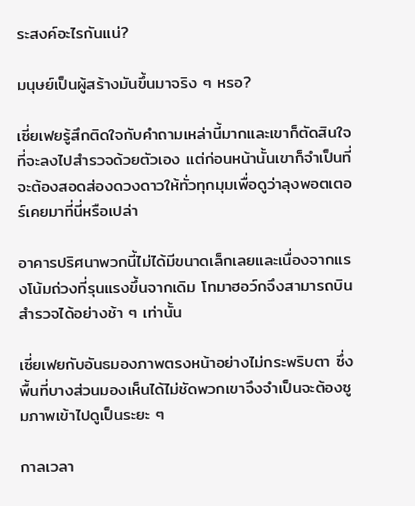ระสงค์อะไรกันแน่?

มนุษย์เป็นผู้สร้างมันขึ้นมาจริง ๆ หรอ?

เซี่ยเฟยรู้สึกติดใจกับคำถามเหล่านี้มากและเขาก็ตัดสินใจที่จะลงไปสำรวจด้วยตัวเอง แต่ก่อนหน้านั้นเขาก็จำเป็นที่จะต้องสอดส่องดวงดาวให้ทั่วทุกมุมเพื่อดูว่าลุงพอตเตอร์เคยมาที่นี่หรือเปล่า

อาคารปริศนาพวกนี้ไม่ได้มีขนาดเล็กเลยและเนื่องจากแรงโน้มถ่วงที่รุนแรงขึ้นจากเดิม โทมาฮอว์กจึงสามารถบินสำรวจได้อย่างช้า ๆ เท่านั้น

เซี่ยเฟยกับอันธมองภาพตรงหน้าอย่างไม่กระพริบตา ซึ่งพื้นที่บางส่วนมองเห็นได้ไม่ชัดพวกเขาจึงจำเป็นจะต้องซูมภาพเข้าไปดูเป็นระยะ ๆ

กาลเวลา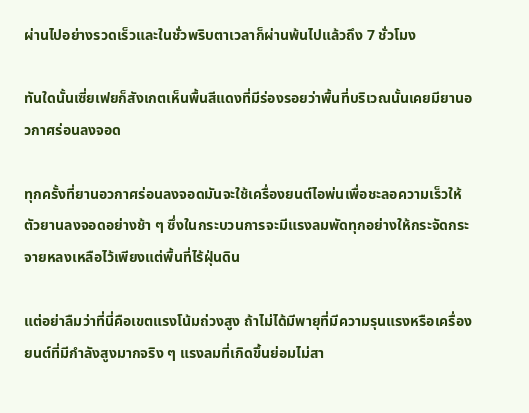ผ่านไปอย่างรวดเร็วและในชั่วพริบตาเวลาก็ผ่านพ้นไปแล้วถึง 7 ชั่วโมง

ทันใดนั้นเซี่ยเฟยก็สังเกตเห็นพื้นสีแดงที่มีร่องรอยว่าพื้นที่บริเวณนั้นเคยมียานอวกาศร่อนลงจอด

ทุกครั้งที่ยานอวกาศร่อนลงจอดมันจะใช้เครื่องยนต์ไอพ่นเพื่อชะลอความเร็วให้ตัวยานลงจอดอย่างช้า ๆ ซึ่งในกระบวนการจะมีแรงลมพัดทุกอย่างให้กระจัดกระจายหลงเหลือไว้เพียงแต่พื้นที่ไร้ฝุ่นดิน

แต่อย่าลืมว่าที่นี่คือเขตแรงโน้มถ่วงสูง ถ้าไม่ได้มีพายุที่มีความรุนแรงหรือเครื่องยนต์ที่มีกำลังสูงมากจริง ๆ แรงลมที่เกิดขึ้นย่อมไม่สา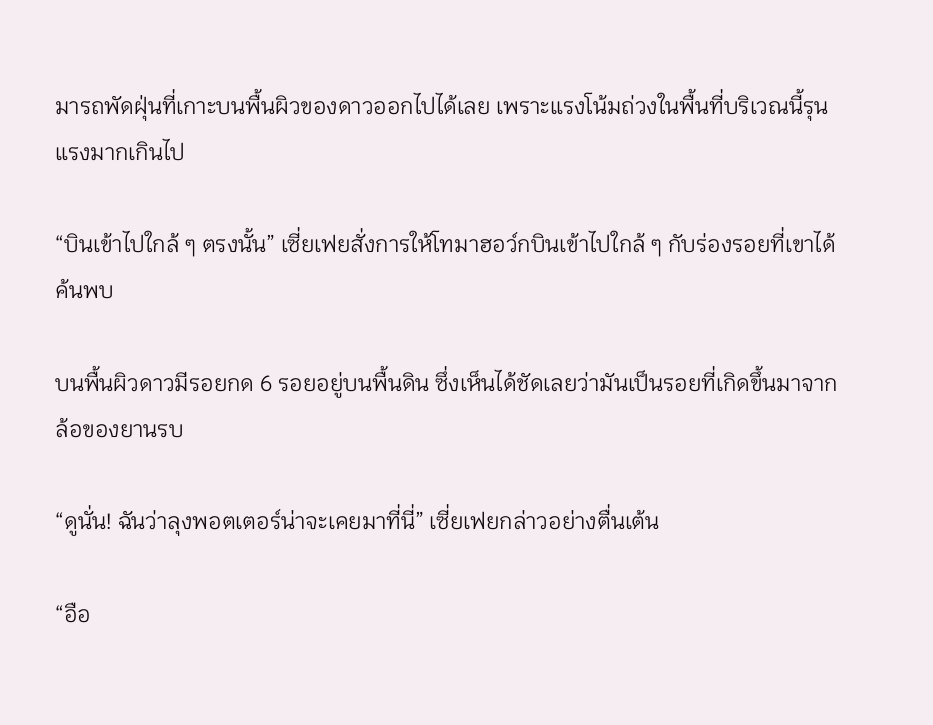มารถพัดฝุ่นที่เกาะบนพื้นผิวของดาวออกไปได้เลย เพราะแรงโน้มถ่วงในพื้นที่บริเวณนี้รุนแรงมากเกินไป

“บินเข้าไปใกล้ ๆ ตรงนั้น” เซี่ยเฟยสั่งการให้โทมาฮอว์กบินเข้าไปใกล้ ๆ กับร่องรอยที่เขาได้ค้นพบ

บนพื้นผิวดาวมีรอยกด 6 รอยอยู่บนพื้นดิน ซึ่งเห็นได้ชัดเลยว่ามันเป็นรอยที่เกิดขึ้นมาจากล้อของยานรบ

“ดูนั่น! ฉันว่าลุงพอตเตอร์น่าจะเคยมาที่นี่” เซี่ยเฟยกล่าวอย่างตื่นเต้น

“อือ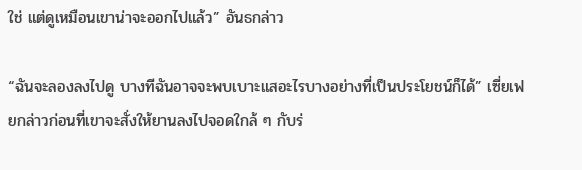ใช่ แต่ดูเหมือนเขาน่าจะออกไปแล้ว” อันธกล่าว

“ฉันจะลองลงไปดู บางทีฉันอาจจะพบเบาะแสอะไรบางอย่างที่เป็นประโยชน์ก็ได้” เซี่ยเฟยกล่าวก่อนที่เขาจะสั่งให้ยานลงไปจอดใกล้ ๆ กับร่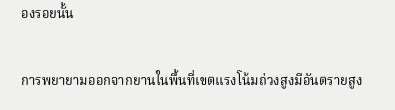องรอยนั้น

การพยายามออกจากยานในพื้นที่เขตแรงโน้มถ่วงสูงมีอันตรายสูง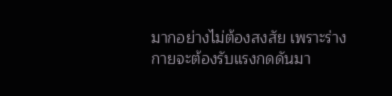มากอย่างไม่ต้องสงสัย เพราะร่างกายจะต้องรับแรงกดดันมา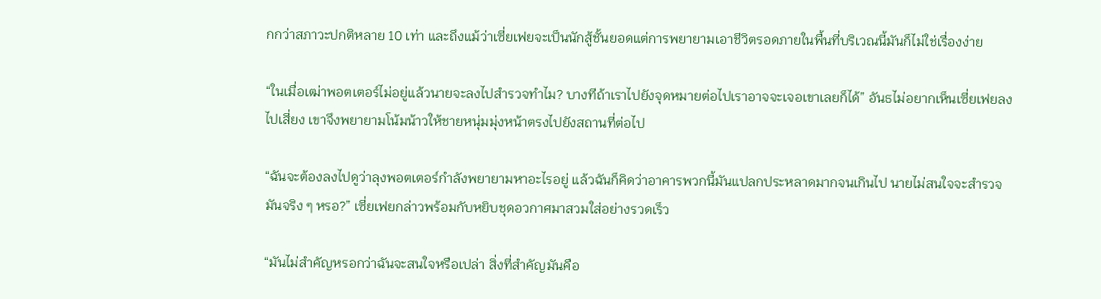กกว่าสภาวะปกติหลาย 10 เท่า และถึงแม้ว่าเซี่ยเฟยจะเป็นนักสู้ชั้นยอดแต่การพยายามเอาชีวิตรอดภายในพื้นที่บริเวณนี้มันก็ไม่ใช่เรื่องง่าย

“ในเมื่อเฒ่าพอตเตอร์ไม่อยู่แล้วนายจะลงไปสำรวจทำไม? บางทีถ้าเราไปยังจุดหมายต่อไปเราอาจจะเจอเขาเลยก็ได้” อันธไม่อยากเห็นเซี่ยเฟยลงไปเสี่ยง เขาจึงพยายามโน้มน้าวให้ชายหนุ่มมุ่งหน้าตรงไปยังสถานที่ต่อไป

“ฉันจะต้องลงไปดูว่าลุงพอตเตอร์กำลังพยายามหาอะไรอยู่ แล้วฉันก็คิดว่าอาคารพวกนี้มันแปลกประหลาดมากจนเกินไป นายไม่สนใจจะสำรวจมันจริง ๆ หรอ?” เซี่ยเฟยกล่าวพร้อมกับหยิบชุดอวกาศมาสวมใส่อย่างรวดเร็ว

“มันไม่สำคัญหรอกว่าฉันจะสนใจหรือเปล่า สิ่งที่สำคัญมันคือ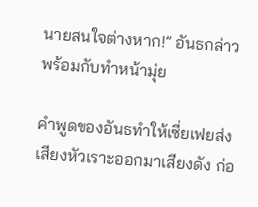นายสนใจต่างหาก!” อันธกล่าวพร้อมกับทำหน้ามุ่ย

คำพูดของอันธทำให้เซี่ยเฟยส่งเสียงหัวเราะออกมาเสียงดัง ก่อ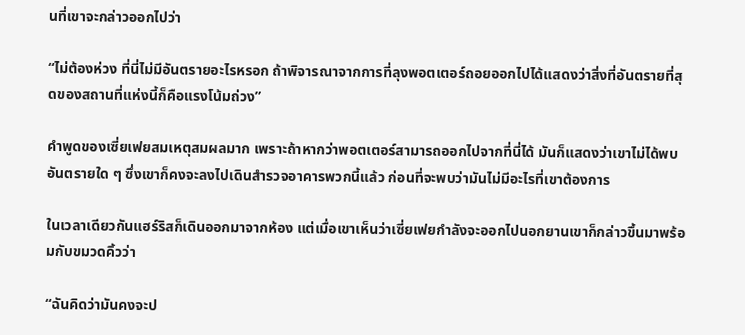นที่เขาจะกล่าวออกไปว่า

“ไม่ต้องห่วง ที่นี่ไม่มีอันตรายอะไรหรอก ถ้าพิจารณาจากการที่ลุงพอตเตอร์ถอยออกไปได้แสดงว่าสิ่งที่อันตรายที่สุดของสถานที่แห่งนี้ก็คือแรงโน้มถ่วง”

คำพูดของเซี่ยเฟยสมเหตุสมผลมาก เพราะถ้าหากว่าพอตเตอร์สามารถออกไปจากที่นี่ได้ มันก็แสดงว่าเขาไม่ได้พบอันตรายใด ๆ ซึ่งเขาก็คงจะลงไปเดินสำรวจอาคารพวกนี้แล้ว ก่อนที่จะพบว่ามันไม่มีอะไรที่เขาต้องการ

ในเวลาเดียวกันแฮร์ริสก็เดินออกมาจากห้อง แต่เมื่อเขาเห็นว่าเซี่ยเฟยกำลังจะออกไปนอกยานเขาก็กล่าวขึ้นมาพร้อมกับขมวดคิ้วว่า

“ฉันคิดว่ามันคงจะป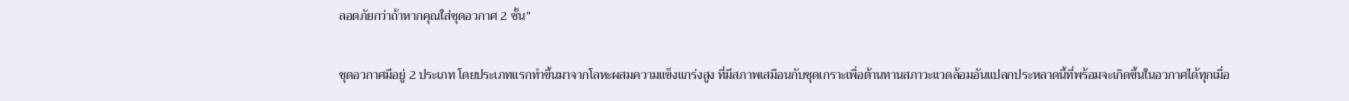ลอดภัยกว่าถ้าหากคุณใส่ชุดอวกาศ 2 ชั้น”

ชุดอวกาศมีอยู่ 2 ประเภท โดยประเภทแรกทำขึ้นมาจากโลหะผสมความแข็งแกร่งสูง ที่มีสภาพเสมือนกับชุดเกราะเพื่อต้านทานสภาวะแวดล้อมอันแปลกประหลาดนี้ที่พร้อมจะเกิดขึ้นในอวกาศได้ทุกเมื่อ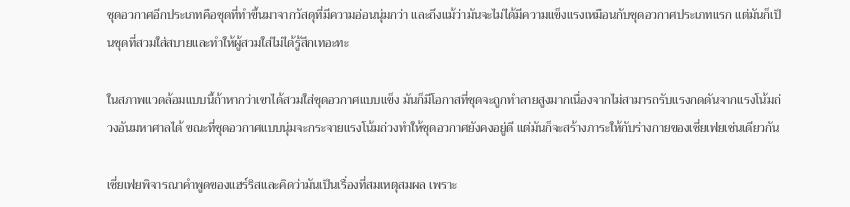ชุดอวกาศอีกประเภทคือชุดที่ทำขึ้นมาจากวัสดุที่มีความอ่อนนุ่มกว่า และถึงแม้ว่ามันจะไม่ได้มีความแข็งแรงเหมือนกับชุดอวกาศประเภทแรก แต่มันก็เป็นชุดที่สวมใส่สบายและทำให้ผู้สวมใส่ไม่ได้รู้สึกเทอะทะ

ในสภาพแวดล้อมแบบนี้ถ้าหากว่าเขาได้สวมใส่ชุดอวกาศแบบแข็ง มันก็มีโอกาสที่ชุดจะถูกทำลายสูงมากเนื่องจากไม่สามารถรับแรงกดดันจากแรงโน้มถ่วงอันมหาศาลได้ ขณะที่ชุดอวกาศแบบนุ่มจะกระจายแรงโน้มถ่วงทำให้ชุดอวกาศยังคงอยู่ดี แต่มันก็จะสร้างภาระให้กับร่างกายของเซี่ยเฟยเช่นเดียวกัน

เซี่ยเฟยพิจารณาคำพูดของแฮร์ริสและคิดว่ามันเป็นเรื่องที่สมเหตุสมผล เพราะ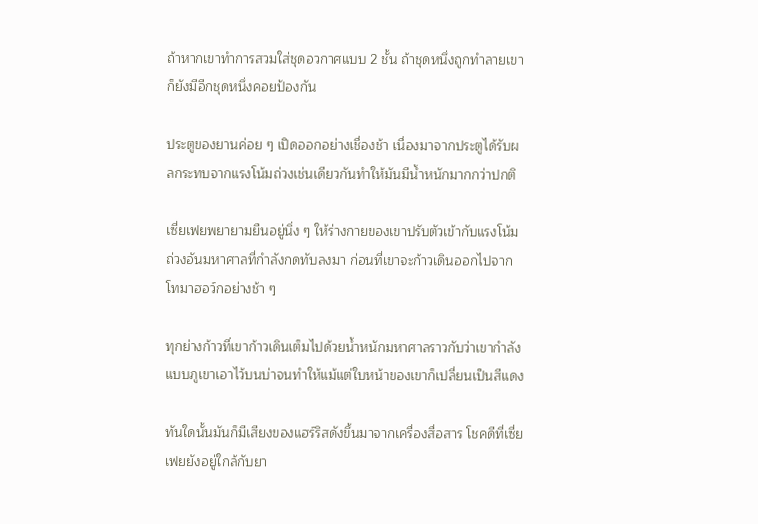ถ้าหากเขาทำการสวมใส่ชุดอวกาศแบบ 2 ชั้น ถ้าชุดหนึ่งถูกทำลายเขาก็ยังมีอีกชุดหนึ่งคอยป้องกัน

ประตูของยานค่อย ๆ เปิดออกอย่างเชื่องช้า เนื่องมาจากประตูได้รับผลกระทบจากแรงโน้มถ่วงเช่นเดียวกันทำให้มันมีน้ำหนักมากกว่าปกติ

เซี่ยเฟยพยายามยืนอยู่นิ่ง ๆ ให้ร่างกายของเขาปรับตัวเข้ากับแรงโน้มถ่วงอันมหาศาลที่กำลังกดทับลงมา ก่อนที่เขาจะก้าวเดินออกไปจากโทมาฮอว์กอย่างช้า ๆ

ทุกย่างก้าวที่เขาก้าวเดินเต็มไปด้วยน้ำหนักมหาศาลราวกับว่าเขากำลังแบบภูเขาเอาไว้บนบ่าจนทำให้แม้แต่ใบหน้าของเขาก็เปลี่ยนเป็นสีแดง

ทันใดนั้นมันก็มีเสียงของแฮร์ริสดังขึ้นมาจากเครื่องสื่อสาร โชคดีที่เซี่ยเฟยยังอยู่ใกล้กับยา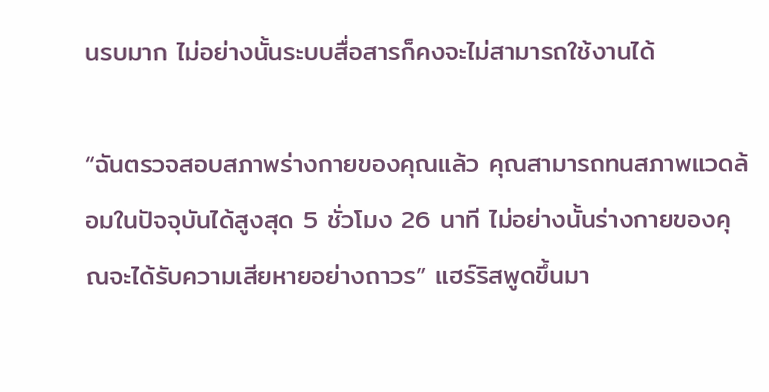นรบมาก ไม่อย่างนั้นระบบสื่อสารก็คงจะไม่สามารถใช้งานได้

“ฉันตรวจสอบสภาพร่างกายของคุณแล้ว คุณสามารถทนสภาพแวดล้อมในปัจจุบันได้สูงสุด 5 ชั่วโมง 26 นาที ไม่อย่างนั้นร่างกายของคุณจะได้รับความเสียหายอย่างถาวร” แฮร์ริสพูดขึ้นมา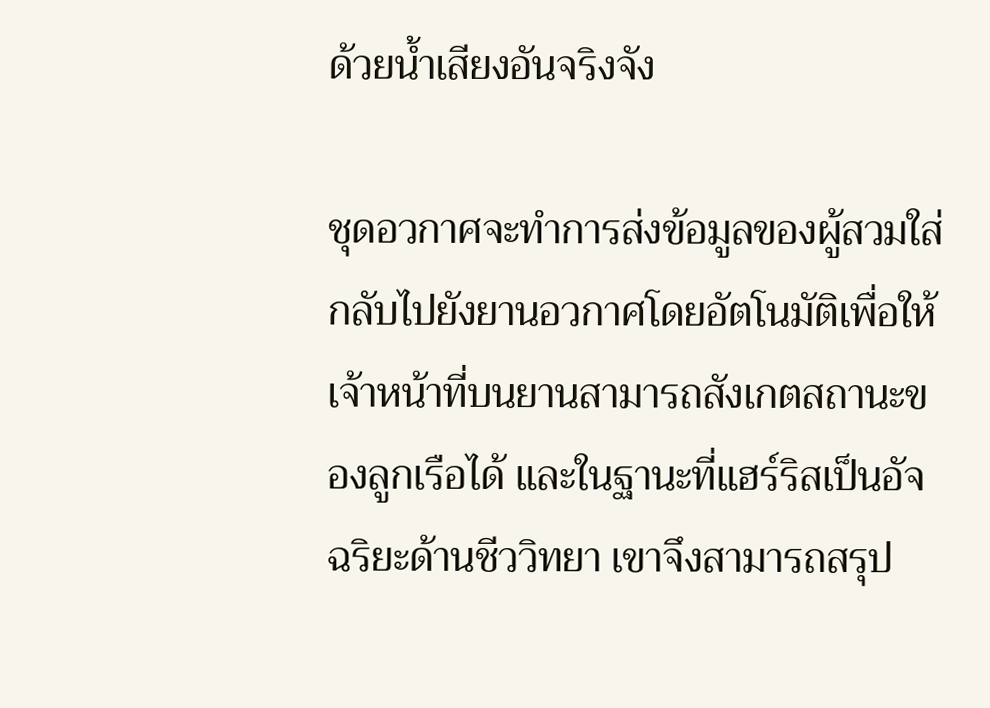ด้วยน้ำเสียงอันจริงจัง

ชุดอวกาศจะทำการส่งข้อมูลของผู้สวมใส่กลับไปยังยานอวกาศโดยอัตโนมัติเพื่อให้เจ้าหน้าที่บนยานสามารถสังเกตสถานะของลูกเรือได้ และในฐานะที่แฮร์ริสเป็นอัจฉริยะด้านชีววิทยา เขาจึงสามารถสรุป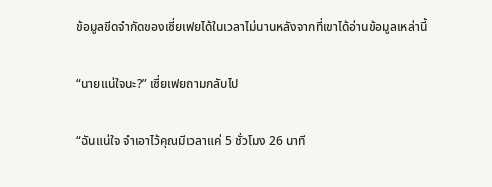ข้อมูลขีดจำกัดของเซี่ยเฟยได้ในเวลาไม่นานหลังจากที่เขาได้อ่านข้อมูลเหล่านี้

“นายแน่ใจนะ?” เซี่ยเฟยถามกลับไป

“ฉันแน่ใจ จำเอาไว้คุณมีเวลาแค่ 5 ชั่วโมง 26 นาที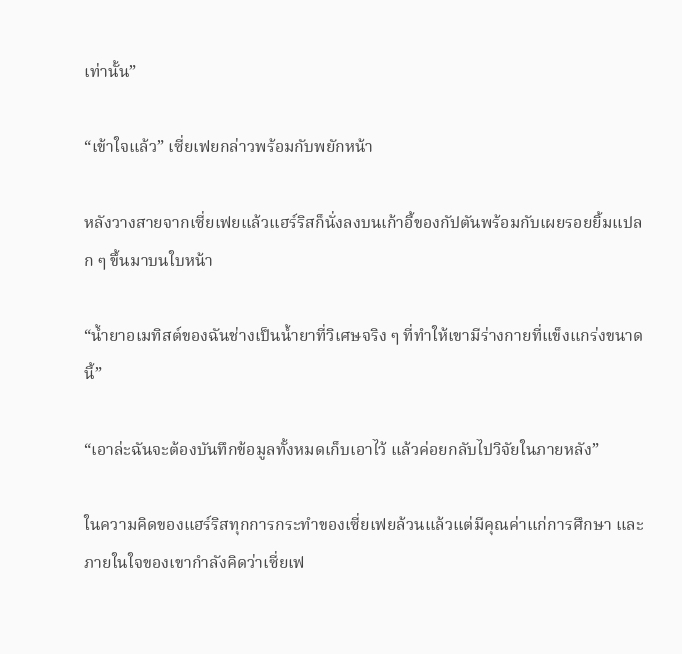เท่านั้น”

“เข้าใจแล้ว” เซี่ยเฟยกล่าวพร้อมกับพยักหน้า

หลังวางสายจากเซี่ยเฟยแล้วแฮร์ริสก็นั่งลงบนเก้าอี้ของกัปตันพร้อมกับเผยรอยยิ้มแปลก ๆ ขึ้นมาบนใบหน้า

“น้ำยาอเมทิสต์ของฉันช่างเป็นน้ำยาที่วิเศษจริง ๆ ที่ทำให้เขามีร่างกายที่แข็งแกร่งขนาดนี้”

“เอาล่ะฉันจะต้องบันทึกข้อมูลทั้งหมดเก็บเอาไว้ แล้วค่อยกลับไปวิจัยในภายหลัง”

ในความคิดของแฮร์ริสทุกการกระทำของเซี่ยเฟยล้วนแล้วแต่มีคุณค่าแก่การศึกษา และภายในใจของเขากำลังคิดว่าเซี่ยเฟ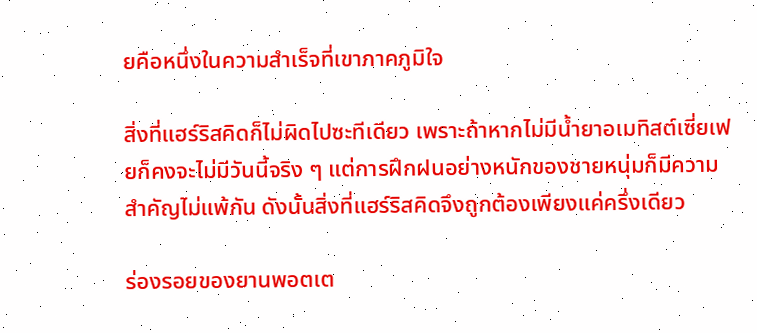ยคือหนึ่งในความสำเร็จที่เขาภาคภูมิใจ

สิ่งที่แฮร์ริสคิดก็ไม่ผิดไปซะทีเดียว เพราะถ้าหากไม่มีน้ำยาอเมทิสต์เซี่ยเฟยก็คงจะไม่มีวันนี้จริง ๆ แต่การฝึกฝนอย่างหนักของชายหนุ่มก็มีความสำคัญไม่แพ้กัน ดังนั้นสิ่งที่แฮร์ริสคิดจึงถูกต้องเพียงแค่ครึ่งเดียว

ร่องรอยของยานพอตเต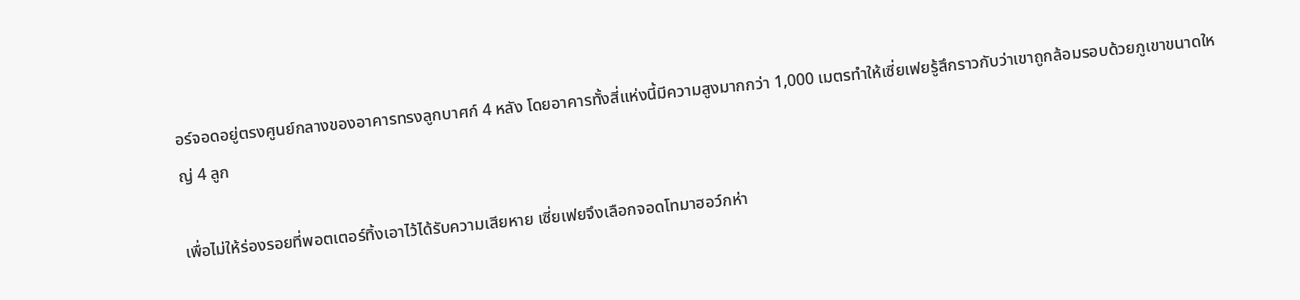อร์จอดอยู่ตรงศูนย์กลางของอาคารทรงลูกบาศก์ 4 หลัง โดยอาคารทั้งสี่แห่งนี้มีความสูงมากกว่า 1,000 เมตรทำให้เซี่ยเฟยรู้สึกราวกับว่าเขาถูกล้อมรอบด้วยภูเขาขนาดใหญ่ 4 ลูก

เพื่อไม่ให้ร่องรอยที่พอตเตอร์ทิ้งเอาไว้ได้รับความเสียหาย เซี่ยเฟยจึงเลือกจอดโทมาฮอว์กห่า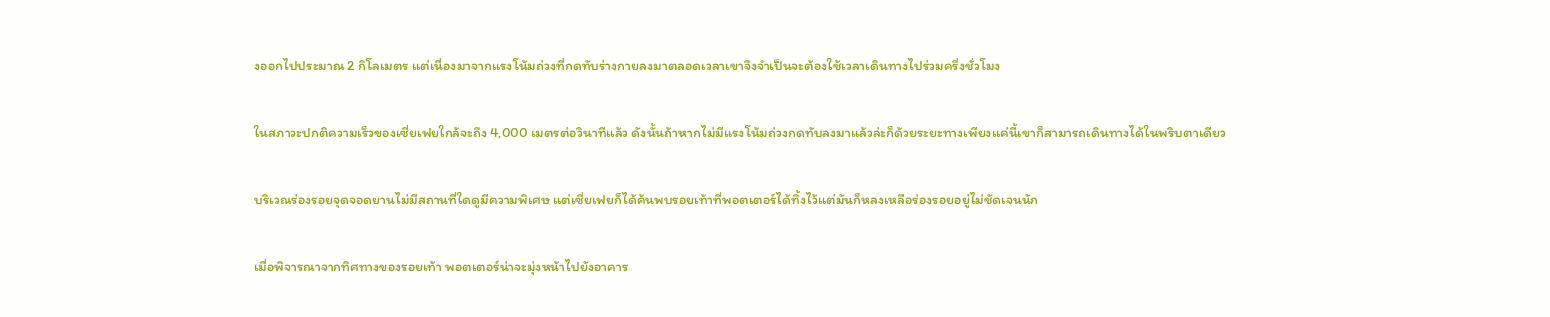งออกไปประมาณ 2 กิโลเมตร แต่เนื่องมาจากแรงโน้มถ่วงที่กดทับร่างกายลงมาตลอดเวลาเขาจึงจำเป็นจะต้องใช้เวลาเดินทางไปร่วมครึ่งชั่วโมง

ในสภาวะปกติความเร็วของเซี่ยเฟยใกล้จะถึง 4,000 เมตรต่อวินาทีแล้ว ดังนั้นถ้าหากไม่มีแรงโน้มถ่วงกดทับลงมาแล้วล่ะก็ด้วยระยะทางเพียงแค่นี้เขาก็สามารถเดินทางได้ในพริบตาเดียว

บริเวณร่องรอยจุดจอดยานไม่มีสถานที่ใดดูมีความพิเศษ แต่เซี่ยเฟยก็ได้ค้นพบรอยเท้าที่พอตเตอร์ได้ทิ้งไว้แต่มันก็หลงเหลือร่องรอยอยู่ไม่ชัดเจนนัก

เมื่อพิจารณาจากทิศทางของรอยเท้า พอตเตอร์น่าจะมุ่งหน้าไปยังอาคาร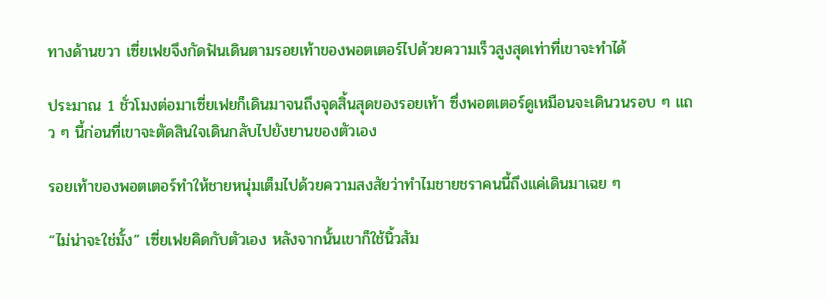ทางด้านขวา เซี่ยเฟยจึงกัดฟันเดินตามรอยเท้าของพอตเตอร์ไปด้วยความเร็วสูงสุดเท่าที่เขาจะทำได้

ประมาณ 1 ชั่วโมงต่อมาเซี่ยเฟยก็เดินมาจนถึงจุดสิ้นสุดของรอยเท้า ซึ่งพอตเตอร์ดูเหมือนจะเดินวนรอบ ๆ แถว ๆ นี้ก่อนที่เขาจะตัดสินใจเดินกลับไปยังยานของตัวเอง

รอยเท้าของพอตเตอร์ทำให้ชายหนุ่มเต็มไปด้วยความสงสัยว่าทำไมชายชราคนนี้ถึงแค่เดินมาเฉย ๆ

“ไม่น่าจะใช่มั้ง” เซี่ยเฟยคิดกับตัวเอง หลังจากนั้นเขาก็ใช้นิ้วสัม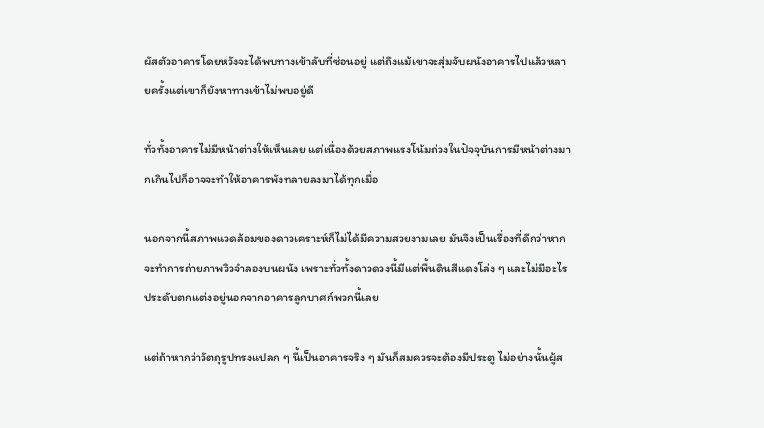ผัสตัวอาคารโดยหวังจะได้พบทางเข้าลับที่ซ่อนอยู่ แต่ถึงแม้เขาจะสุ่มจับผนังอาคารไปแล้วหลายครั้งแต่เขาก็ยังหาทางเข้าไม่พบอยู่ดี

ทั่วทั้งอาคารไม่มีหน้าต่างให้เห็นเลย แต่เนื่องด้วยสภาพแรงโน้มถ่วงในปัจจุบันการมีหน้าต่างมากเกินไปก็อาจจะทำให้อาคารพังทลายลงมาได้ทุกเมื่อ

นอกจากนี้สภาพแวดล้อมของดาวเคราะห์ก็ไม่ได้มีความสวยงามเลย มันจึงเป็นเรื่องที่ดีกว่าหากจะทำการถ่ายภาพวิวจำลองบนผนัง เพราะทั่วทั้งดาวดวงนี้มีแต่พื้นดินสีแดงโล่ง ๆ และไม่มีอะไรประดับตกแต่งอยู่นอกจากอาคารลูกบาศก์พวกนี้เลย

แต่ถ้าหากว่าวัตถุรูปทรงแปลก ๆ นี้เป็นอาคารจริง ๆ มันก็สมควรจะต้องมีประตู ไม่อย่างนั้นผู้ส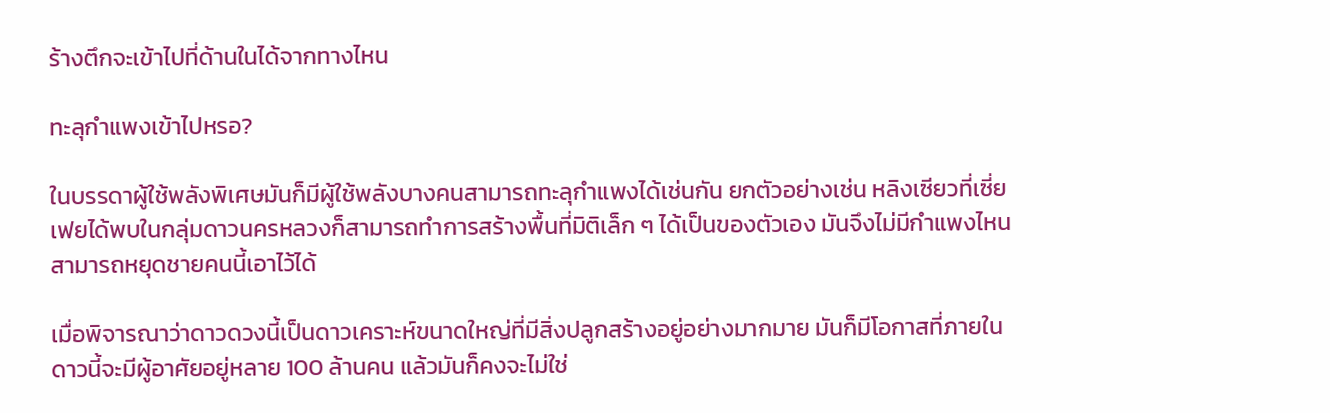ร้างตึกจะเข้าไปที่ด้านในได้จากทางไหน

ทะลุกำแพงเข้าไปหรอ?

ในบรรดาผู้ใช้พลังพิเศษมันก็มีผู้ใช้พลังบางคนสามารถทะลุกำแพงได้เช่นกัน ยกตัวอย่างเช่น หลิงเซียวที่เซี่ยเฟยได้พบในกลุ่มดาวนครหลวงก็สามารถทำการสร้างพื้นที่มิติเล็ก ๆ ได้เป็นของตัวเอง มันจึงไม่มีกำแพงไหนสามารถหยุดชายคนนี้เอาไว้ได้

เมื่อพิจารณาว่าดาวดวงนี้เป็นดาวเคราะห์ขนาดใหญ่ที่มีสิ่งปลูกสร้างอยู่อย่างมากมาย มันก็มีโอกาสที่ภายในดาวนี้จะมีผู้อาศัยอยู่หลาย 100 ล้านคน แล้วมันก็คงจะไม่ใช่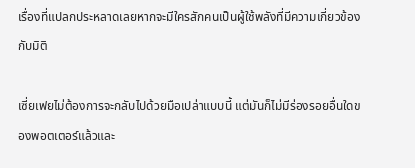เรื่องที่แปลกประหลาดเลยหากจะมีใครสักคนเป็นผู้ใช้พลังที่มีความเกี่ยวข้องกับมิติ

เซี่ยเฟยไม่ต้องการจะกลับไปด้วยมือเปล่าแบบนี้ แต่มันก็ไม่มีร่องรอยอื่นใดของพอตเตอร์แล้วและ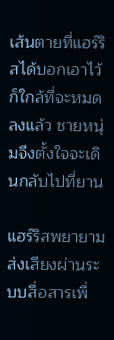เส้นตายที่แฮร์ริสได้บอกเอาไว้ก็ใกล้ที่จะหมดลงแล้ว ชายหนุ่มจึงตั้งใจจะเดินกลับไปที่ยาน

แฮร์ริสพยายามส่งเสียงผ่านระบบสื่อสารเพื่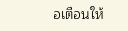อเตือนให้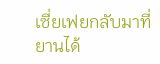เซี่ยเฟยกลับมาที่ยานได้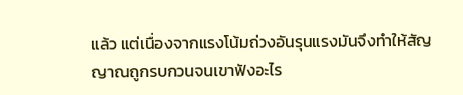แล้ว แต่เนื่องจากแรงโน้มถ่วงอันรุนแรงมันจึงทำให้สัญญาณถูกรบกวนจนเขาฟังอะไร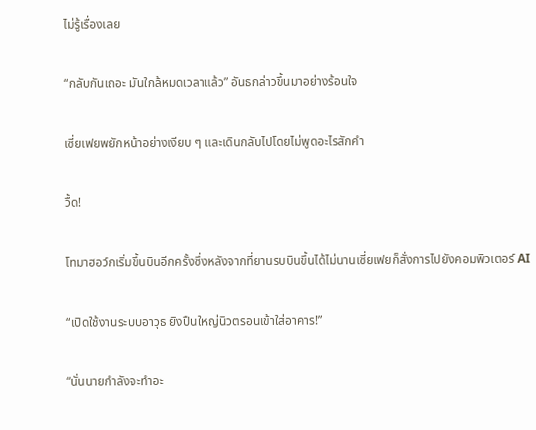ไม่รู้เรื่องเลย

“กลับกันเถอะ มันใกล้หมดเวลาแล้ว” อันธกล่าวขึ้นมาอย่างร้อนใจ

เซี่ยเฟยพยักหน้าอย่างเงียบ ๆ และเดินกลับไปโดยไม่พูดอะไรสักคำ

วื้ด!

โทมาฮอว์กเริ่มขึ้นบินอีกครั้งซึ่งหลังจากที่ยานรบบินขึ้นได้ไม่นานเซี่ยเฟยก็สั่งการไปยังคอมพิวเตอร์ AI

“เปิดใช้งานระบบอาวุธ ยิงปืนใหญ่นิวตรอนเข้าใส่อาคาร!”

“นั่นนายกำลังจะทำอะ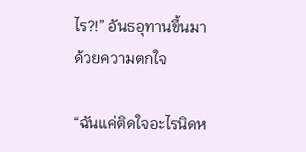ไร?!” อันธอุทานขึ้นมาด้วยความตกใจ

“ฉันแค่ติดใจอะไรนิดห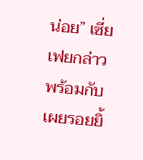น่อย” เซี่ยเฟยกล่าวพร้อมกับเผยรอยยิ้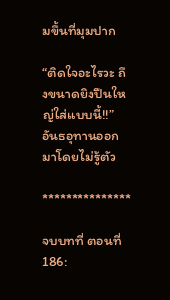มขึ้นที่มุมปาก

“ติดใจอะไรวะ ถึงขนาดยิงปืนใหญ่ใส่แบบนี้!!” อันธอุทานออกมาโดยไม่รู้ตัว

***************

จบบทที่ ตอนที่ 186: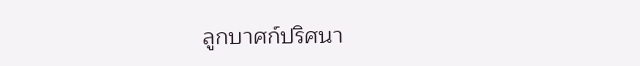ลูกบาศก์ปริศนา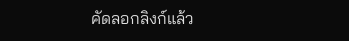คัดลอกลิงก์แล้ว